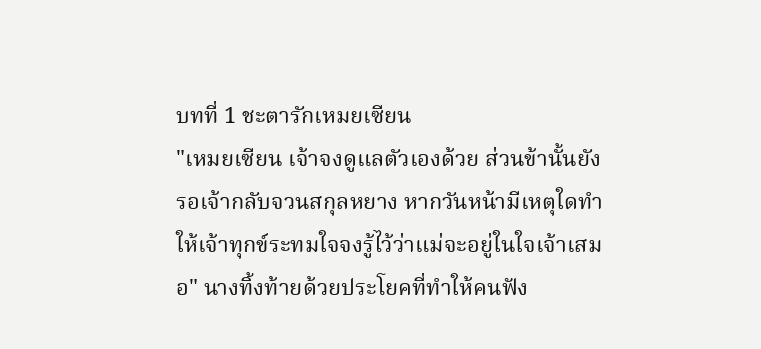บทที่ 1 ชะตารักเหมยเซียน
"เหมยเซียน เจ้าจงดูแลตัวเองด้วย ส่วนข้านั้นยังรอเจ้ากลับจวนสกุลหยาง หากวันหน้ามีเหตุใดทำให้เจ้าทุกข์ระทมใจจงรู้ไว้ว่าแม่จะอยู่ในใจเจ้าเสมอ" นางทิ้งท้ายด้วยประโยคที่ทำให้คนฟัง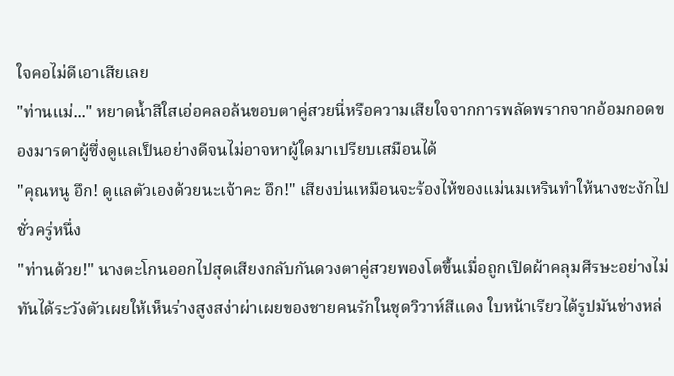ใจคอไม่ดีเอาเสียเลย
"ท่านแม่..." หยาดน้ำสีใสเอ่อคลอล้นขอบตาคู่สวยนี่หรือความเสียใจจากการพลัดพรากจากอ้อมกอดของมารดาผู้ซึ่งดูแลเป็นอย่างดีจนไม่อาจหาผู้ใดมาเปรียบเสมือนได้
"คุณหนู อึก! ดูแลตัวเองด้วยนะเจ้าคะ อึก!" เสียงบ่นเหมือนจะร้องไห้ของแม่นมเหรินทำให้นางชะงักไปชั่วครู่หนึ่ง
"ท่านด้วย!" นางตะโกนออกไปสุดเสียงกลับกันดวงตาคู่สวยพองโตขึ้นเมื่อถูกเปิดผ้าคลุมศีรษะอย่างไม่ทันได้ระวังตัวเผยให้เห็นร่างสูงสง่าผ่าเผยของชายคนรักในชุดวิวาห์สีแดง ใบหน้าเรียวได้รูปมันช่างหล่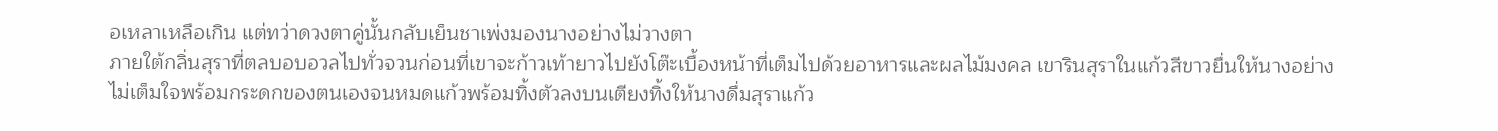อเหลาเหลือเกิน แต่ทว่าดวงตาคู่นั้นกลับเย็นชาเพ่งมองนางอย่างไม่วางตา
ภายใต้กลิ่นสุราที่ตลบอบอวลไปทั่วจวนก่อนที่เขาจะก้าวเท้ายาวไปยังโต๊ะเบื้องหน้าที่เต็มไปด้วยอาหารและผลไม้มงคล เขารินสุราในแก้วสีขาวยื่นให้นางอย่างไม่เต็มใจพร้อมกระดกของตนเองจนหมดแก้วพร้อมทิ้งตัวลงบนเตียงทิ้งให้นางดื่มสุราแก้ว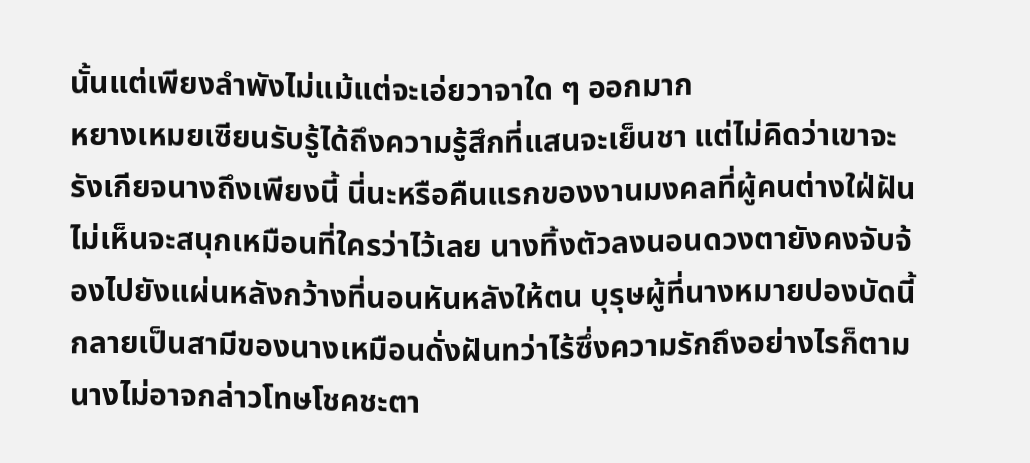นั้นแต่เพียงลำพังไม่แม้แต่จะเอ่ยวาจาใด ๆ ออกมาก
หยางเหมยเซียนรับรู้ได้ถึงความรู้สึกที่แสนจะเย็นชา แต่ไม่คิดว่าเขาจะรังเกียจนางถึงเพียงนี้ นี่นะหรือคืนแรกของงานมงคลที่ผู้คนต่างใฝ่ฝันไม่เห็นจะสนุกเหมือนที่ใครว่าไว้เลย นางทิ้งตัวลงนอนดวงตายังคงจับจ้องไปยังแผ่นหลังกว้างที่นอนหันหลังให้ตน บุรุษผู้ที่นางหมายปองบัดนี้กลายเป็นสามีของนางเหมือนดั่งฝันทว่าไร้ซึ่งความรักถึงอย่างไรก็ตามนางไม่อาจกล่าวโทษโชคชะตา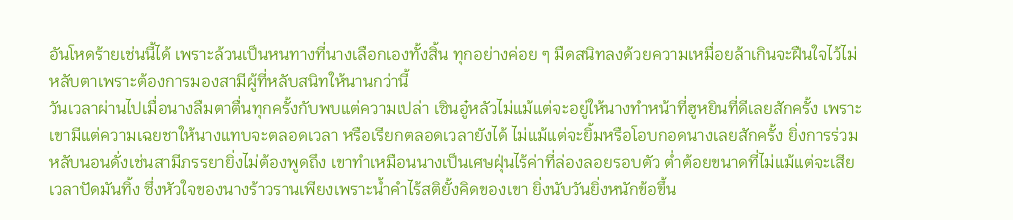อันโหดร้ายเช่นนี้ได้ เพราะล้วนเป็นหนทางที่นางเลือกเองทั้งสิ้น ทุกอย่างค่อย ๆ มืดสนิทลงด้วยความเหมื่อยล้าเกินจะฝืนใจไว้ไม่หลับตาเพราะต้องการมองสามีผู้ที่หลับสนิทให้นานกว่านี้
วันเวลาผ่านไปเมื่อนางลืมตาตื่นทุกครั้งกับพบแต่ความเปล่า เซินอู๋หลัวไม่แม้แต่จะอยู่ให้นางทำหน้าที่ฮูหยินที่ดีเลยสักครั้ง เพราะเขามีแต่ความเฉยชาให้นางแทบจะตลอดเวลา หรือเรียกตลอดเวลายังได้ ไม่แม้แต่จะยิ้มหรือโอบกอดนางเลยสักครั้ง ยิ่งการร่วมหลับนอนดั่งเช่นสามีภรรยายิ่งไม่ต้องพูดถึง เขาทำเหมือนนางเป็นเศษฝุ่นไร้ค่าที่ล่องลอยรอบตัว ต่ำต้อยขนาดที่ไม่แม้แต่จะเสียเวลาปัดมันทิ้ง ซึ่งหัวใจของนางร้าวรานเพียงเพราะน้ำคำไร้สติยั้งคิดของเขา ยิ่งนับวันยิ่งหนักข้อขึ้น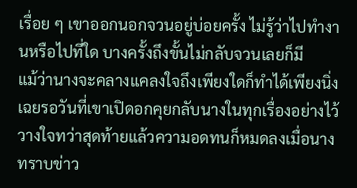เรื่อย ๆ เขาออกนอกจวนอยู่บ่อยครั้ง ไม่รู้ว่าไปทำงานหรือไปที่ใด บางครั้งถึงขั้นไม่กลับจวนเลยก็มี
แม้ว่านางจะคลางแคลงใจถึงเพียงใดก็ทำได้เพียงนิ่งเฉยรอวันที่เขาเปิดอกคุยกลับนางในทุกเรื่องอย่างไว้วางใจทว่าสุดท้ายแล้วความอดทนก็หมดลงเมื่อนางทราบข่าว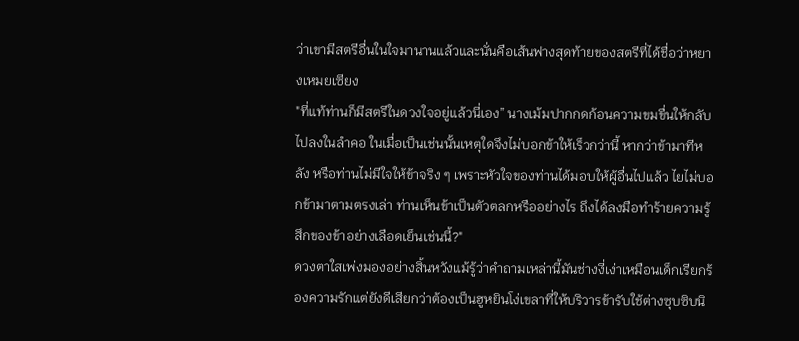ว่าเขามีสตรีอื่นในใจมานานแล้วและนั่นคือเส้นฟางสุดท้ายของสตรีที่ได้ชื่อว่าหยางเหมยเซียง
"ที่แท้ท่านก็มีสตรีในดวงใจอยู่แล้วนี่เอง” นางเม้มปากกดก้อนความขมขื่นให้กลับไปลงในลำคอ ในเมื่อเป็นเช่นนั้นเหตุใดจึงไม่บอกข้าให้เร็วกว่านี้ หากว่าข้ามาทีหลัง หรือท่านไม่มีใจให้ข้าจริง ๆ เพราะหัวใจของท่านได้มอบให้ผู้อื่นไปแล้ว ไยไม่บอกข้ามาตามตรงเล่า ท่านเห็นข้าเป็นตัวตลกหรืออย่างไร ถึงได้ลงมือทำร้ายความรู้สึกของข้าอย่างเลือดเย็นเช่นนี้?"
ดวงตาใสเพ่งมองอย่างสิ้นหวังแม้รู้ว่าคำถามเหล่านี้มันช่างงี่เง่าเหมือนเด็กเรียกร้องความรักแต่ยังดีเสียกว่าต้องเป็นฮูหยินโง่เขลาที่ให้บริวารข้ารับใช้ต่างซุบซิบนิ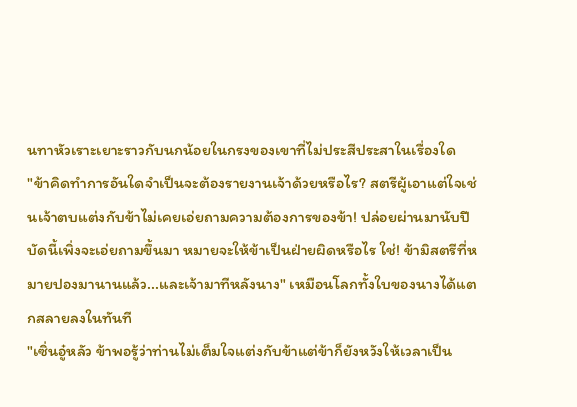นทาหัวเราะเยาะราวกับนกน้อยในกรงของเขาที่ไม่ประสีประสาในเรื่องใด
"ข้าคิดทำการอันใดจำเป็นจะต้องรายงานเจ้าด้วยหรือไร? สตรีผู้เอาแต่ใจเช่นเจ้าตบแต่งกับข้าไม่เคยเอ่ยถามความต้องการของข้า! ปล่อยผ่านมานับปีบัดนี้เพิ่งจะเอ่ยถามขึ้นมา หมายจะให้ข้าเป็นฝ่ายผิดหรือไร ใช่! ข้ามิสตรีที่หมายปองมานานแล้ว...และเจ้ามาทีหลังนาง" เหมือนโลกทั้งใบของนางได้แตกสลายลงในทันที
"เซิ่นอู๋หลัว ข้าพอรู้ว่าท่านไม่เต็มใจแต่งกับข้าแต่ข้าก็ยังหวังให้เวลาเป็น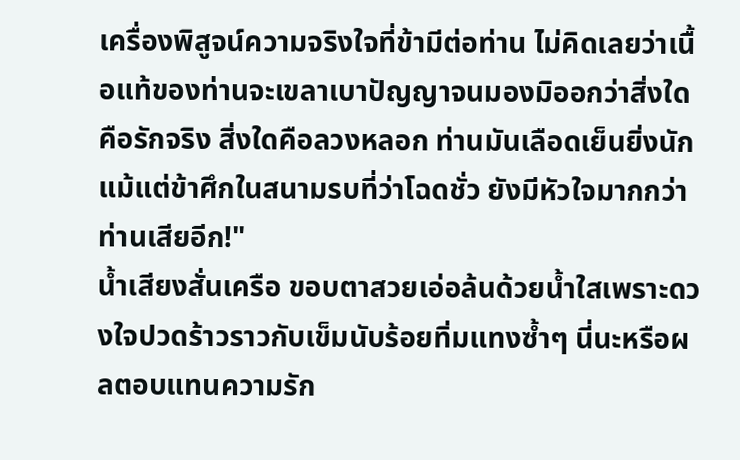เครื่องพิสูจน์ความจริงใจที่ข้ามีต่อท่าน ไม่คิดเลยว่าเนื้อแท้ของท่านจะเขลาเบาปัญญาจนมองมิออกว่าสิ่งใดคือรักจริง สิ่งใดคือลวงหลอก ท่านมันเลือดเย็นยิ่งนักแม้แต่ข้าศึกในสนามรบที่ว่าโฉดชั่ว ยังมีหัวใจมากกว่าท่านเสียอีก!"
น้ำเสียงสั่นเครือ ขอบตาสวยเอ่อล้นด้วยน้ำใสเพราะดวงใจปวดร้าวราวกับเข็มนับร้อยทิ่มแทงซ้ำๆ นี่นะหรือผลตอบแทนความรัก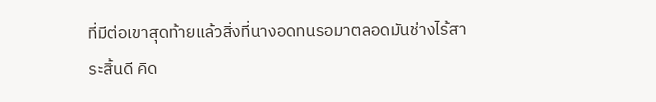ที่มีต่อเขาสุดท้ายแล้วสิ่งที่นางอดทนรอมาตลอดมันช่างไร้สาระสิ้นดี คิด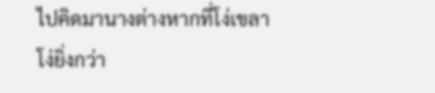ไปคิดมานางต่างหากที่โง่เขลา โง่ยิ่งกว่า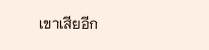เขาเสียอีก